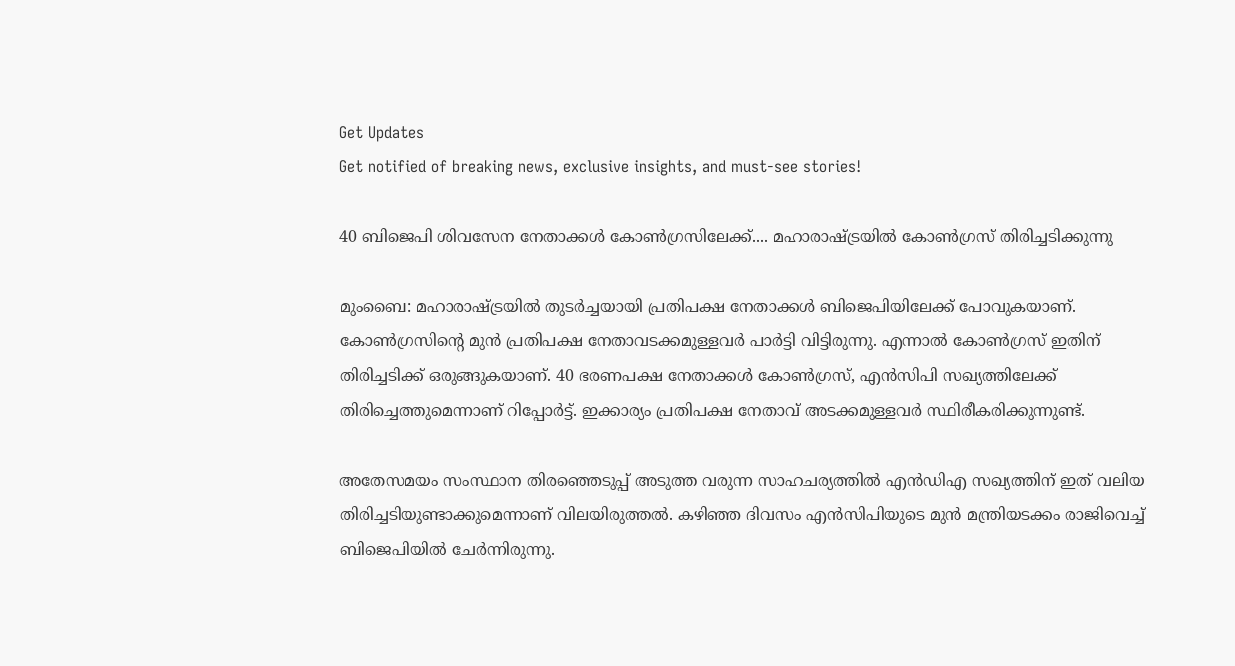Get Updates
Get notified of breaking news, exclusive insights, and must-see stories!

40 ബിജെപി ശിവസേന നേതാക്കള്‍ കോണ്‍ഗ്രസിലേക്ക്.... മഹാരാഷ്ട്രയില്‍ കോണ്‍ഗ്രസ് തിരിച്ചടിക്കുന്നു

മുംബൈ: മഹാരാഷ്ട്രയില്‍ തുടര്‍ച്ചയായി പ്രതിപക്ഷ നേതാക്കള്‍ ബിജെപിയിലേക്ക് പോവുകയാണ്. കോണ്‍ഗ്രസിന്റെ മുന്‍ പ്രതിപക്ഷ നേതാവടക്കമുള്ളവര്‍ പാര്‍ട്ടി വിട്ടിരുന്നു. എന്നാല്‍ കോണ്‍ഗ്രസ് ഇതിന് തിരിച്ചടിക്ക് ഒരുങ്ങുകയാണ്. 40 ഭരണപക്ഷ നേതാക്കള്‍ കോണ്‍ഗ്രസ്, എന്‍സിപി സഖ്യത്തിലേക്ക് തിരിച്ചെത്തുമെന്നാണ് റിപ്പോര്‍ട്ട്. ഇക്കാര്യം പ്രതിപക്ഷ നേതാവ് അടക്കമുള്ളവര്‍ സ്ഥിരീകരിക്കുന്നുണ്ട്.

അതേസമയം സംസ്ഥാന തിരഞ്ഞെടുപ്പ് അടുത്ത വരുന്ന സാഹചര്യത്തില്‍ എന്‍ഡിഎ സഖ്യത്തിന് ഇത് വലിയ തിരിച്ചടിയുണ്ടാക്കുമെന്നാണ് വിലയിരുത്തല്‍. കഴിഞ്ഞ ദിവസം എന്‍സിപിയുടെ മുന്‍ മന്ത്രിയടക്കം രാജിവെച്ച് ബിജെപിയില്‍ ചേര്‍ന്നിരുന്നു.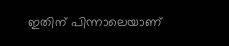ഇതിന് പിന്നാലെയാണ്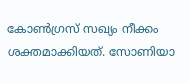കോണ്‍ഗ്രസ് സഖ്യം നീക്കം ശക്തമാക്കിയത്. സോണിയാ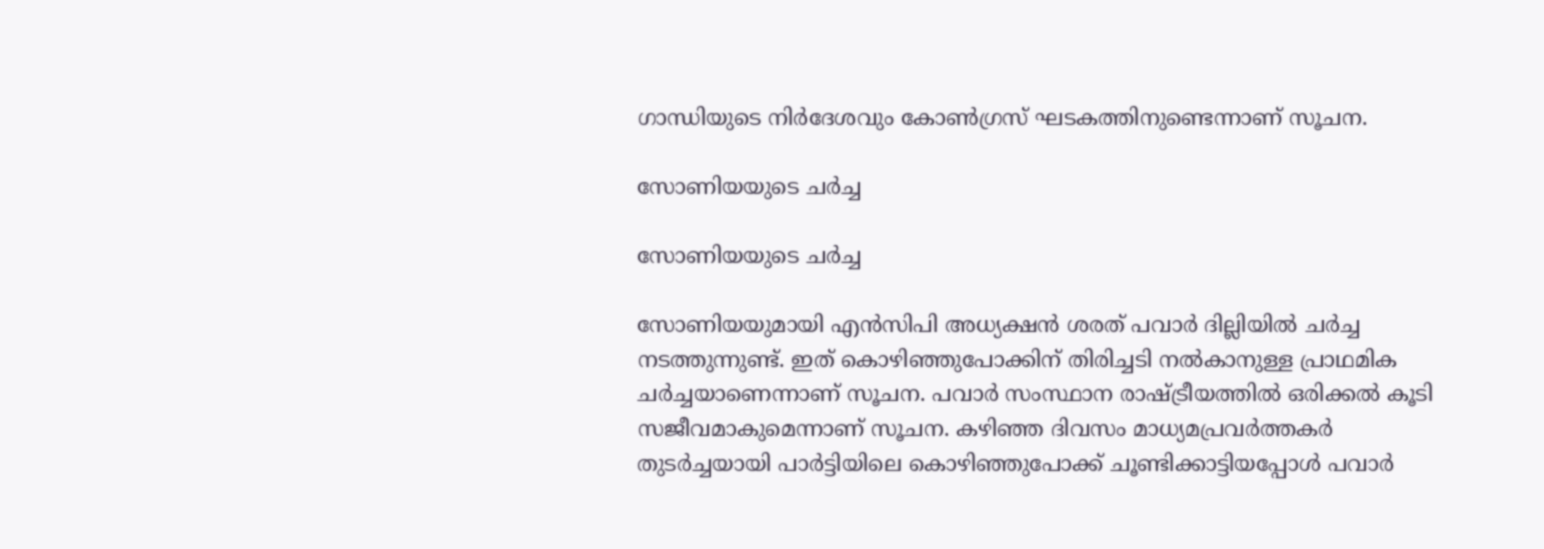ഗാന്ധിയുടെ നിര്‍ദേശവും കോണ്‍ഗ്രസ് ഘടകത്തിനുണ്ടെന്നാണ് സൂചന.

സോണിയയുടെ ചര്‍ച്ച

സോണിയയുടെ ചര്‍ച്ച

സോണിയയുമായി എന്‍സിപി അധ്യക്ഷന്‍ ശരത് പവാര്‍ ദില്ലിയില്‍ ചര്‍ച്ച നടത്തുന്നുണ്ട്. ഇത് കൊഴിഞ്ഞുപോക്കിന് തിരിച്ചടി നല്‍കാനുള്ള പ്രാഥമിക ചര്‍ച്ചയാണെന്നാണ് സൂചന. പവാര്‍ സംസ്ഥാന രാഷ്ട്രീയത്തില്‍ ഒരിക്കല്‍ കൂടി സജീവമാകുമെന്നാണ് സൂചന. കഴിഞ്ഞ ദിവസം മാധ്യമപ്രവര്‍ത്തകര്‍ തുടര്‍ച്ചയായി പാര്‍ട്ടിയിലെ കൊഴിഞ്ഞുപോക്ക് ചൂണ്ടിക്കാട്ടിയപ്പോള്‍ പവാര്‍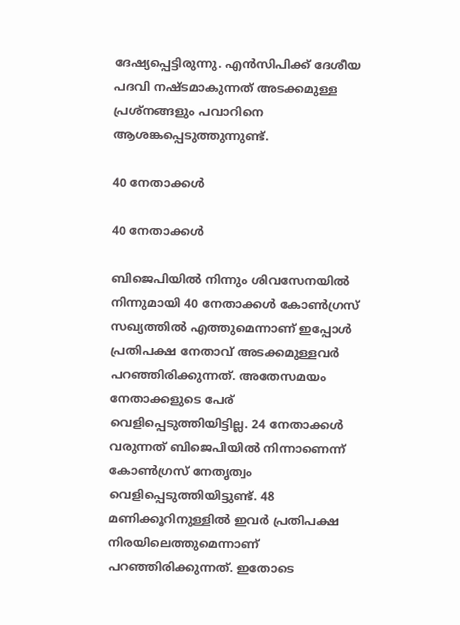ദേഷ്യപ്പെട്ടിരുന്നു. എന്‍സിപിക്ക് ദേശീയ പദവി നഷ്ടമാകുന്നത് അടക്കമുള്ള പ്രശ്‌നങ്ങളും പവാറിനെ ആശങ്കപ്പെടുത്തുന്നുണ്ട്.

40 നേതാക്കള്‍

40 നേതാക്കള്‍

ബിജെപിയില്‍ നിന്നും ശിവസേനയില്‍ നിന്നുമായി 40 നേതാക്കള്‍ കോണ്‍ഗ്രസ് സഖ്യത്തില്‍ എത്തുമെന്നാണ് ഇപ്പോള്‍ പ്രതിപക്ഷ നേതാവ് അടക്കമുള്ളവര്‍ പറഞ്ഞിരിക്കുന്നത്. അതേസമയം നേതാക്കളുടെ പേര് വെളിപ്പെടുത്തിയിട്ടില്ല. 24 നേതാക്കള്‍ വരുന്നത് ബിജെപിയില്‍ നിന്നാണെന്ന് കോണ്‍ഗ്രസ് നേതൃത്വം വെളിപ്പെടുത്തിയിട്ടുണ്ട്. 48 മണിക്കൂറിനുള്ളില്‍ ഇവര്‍ പ്രതിപക്ഷ നിരയിലെത്തുമെന്നാണ് പറഞ്ഞിരിക്കുന്നത്. ഇതോടെ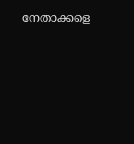നേതാക്കളെ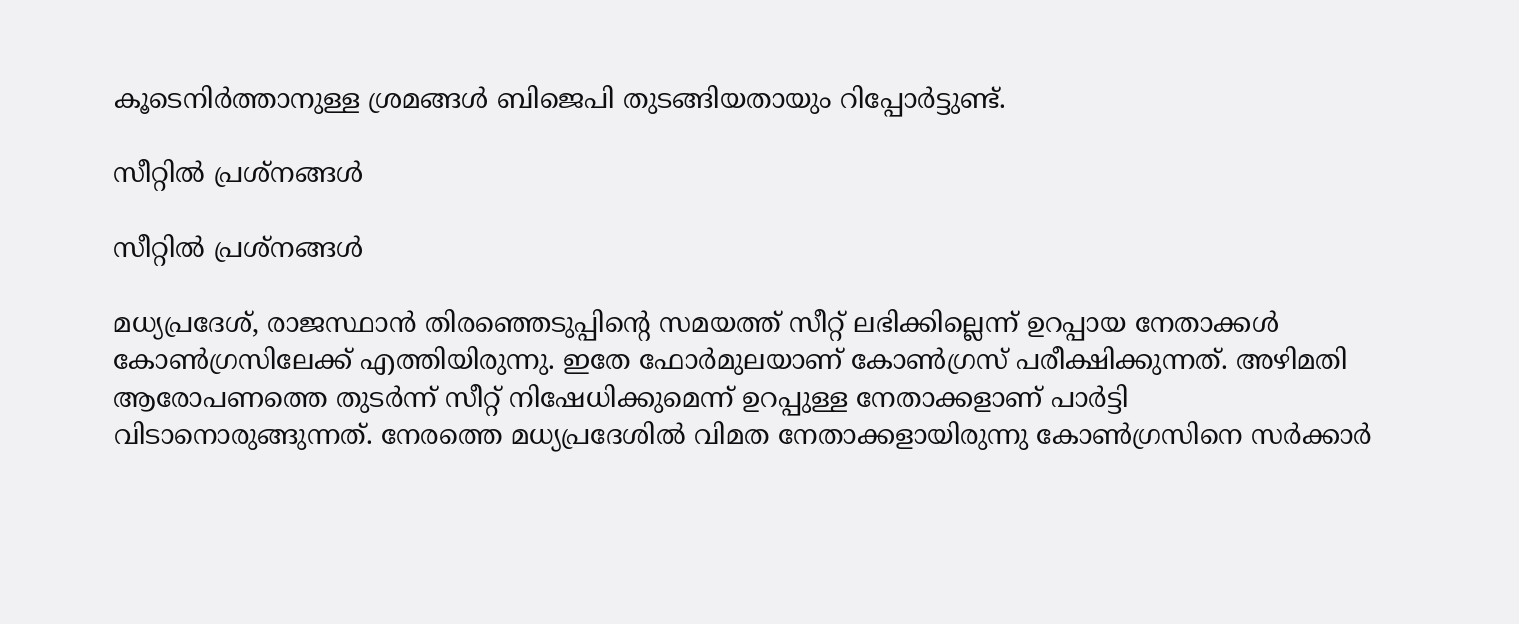കൂടെനിര്‍ത്താനുള്ള ശ്രമങ്ങള്‍ ബിജെപി തുടങ്ങിയതായും റിപ്പോര്‍ട്ടുണ്ട്.

സീറ്റില്‍ പ്രശ്‌നങ്ങള്‍

സീറ്റില്‍ പ്രശ്‌നങ്ങള്‍

മധ്യപ്രദേശ്, രാജസ്ഥാന്‍ തിരഞ്ഞെടുപ്പിന്റെ സമയത്ത് സീറ്റ് ലഭിക്കില്ലെന്ന് ഉറപ്പായ നേതാക്കള്‍ കോണ്‍ഗ്രസിലേക്ക് എത്തിയിരുന്നു. ഇതേ ഫോര്‍മുലയാണ് കോണ്‍ഗ്രസ് പരീക്ഷിക്കുന്നത്. അഴിമതി ആരോപണത്തെ തുടര്‍ന്ന് സീറ്റ് നിഷേധിക്കുമെന്ന് ഉറപ്പുള്ള നേതാക്കളാണ് പാര്‍ട്ടി വിടാനൊരുങ്ങുന്നത്. നേരത്തെ മധ്യപ്രദേശില്‍ വിമത നേതാക്കളായിരുന്നു കോണ്‍ഗ്രസിനെ സര്‍ക്കാര്‍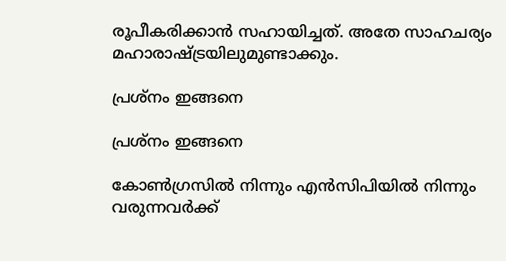രൂപീകരിക്കാന്‍ സഹായിച്ചത്. അതേ സാഹചര്യം മഹാരാഷ്ട്രയിലുമുണ്ടാക്കും.

പ്രശ്‌നം ഇങ്ങനെ

പ്രശ്‌നം ഇങ്ങനെ

കോണ്‍ഗ്രസില്‍ നിന്നും എന്‍സിപിയില്‍ നിന്നും വരുന്നവര്‍ക്ക്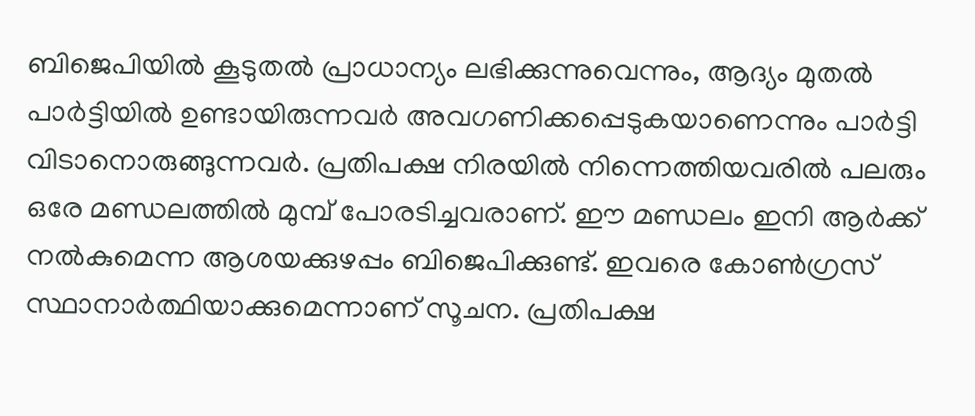ബിജെപിയില്‍ കൂടുതല്‍ പ്രാധാന്യം ലഭിക്കുന്നുവെന്നും, ആദ്യം മുതല്‍ പാര്‍ട്ടിയില്‍ ഉണ്ടായിരുന്നവര്‍ അവഗണിക്കപ്പെടുകയാണെന്നും പാര്‍ട്ടി വിടാനൊരുങ്ങുന്നവര്‍. പ്രതിപക്ഷ നിരയില്‍ നിന്നെത്തിയവരില്‍ പലരും ഒരേ മണ്ഡലത്തില്‍ മുമ്പ് പോരടിച്ചവരാണ്. ഈ മണ്ഡലം ഇനി ആര്‍ക്ക് നല്‍കുമെന്ന ആശയക്കുഴപ്പം ബിജെപിക്കുണ്ട്. ഇവരെ കോണ്‍ഗ്രസ് സ്ഥാനാര്‍ത്ഥിയാക്കുമെന്നാണ് സൂചന. പ്രതിപക്ഷ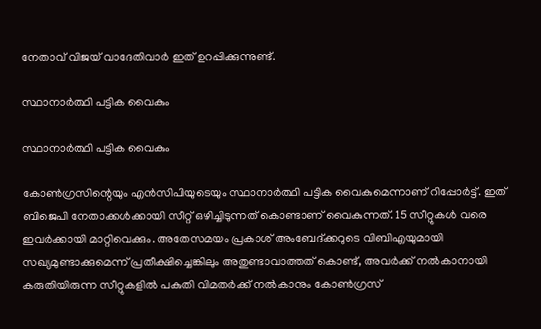നേതാവ് വിജയ് വാദേതിവാര്‍ ഇത് ഉറപ്പിക്കുന്നുണ്ട്.

സ്ഥാനാര്‍ത്ഥി പട്ടിക വൈകും

സ്ഥാനാര്‍ത്ഥി പട്ടിക വൈകും

കോണ്‍ഗ്രസിന്റെയും എന്‍സിപിയുടെയും സ്ഥാനാര്‍ത്ഥി പട്ടിക വൈകുമെന്നാണ് റിപ്പോര്‍ട്ട്. ഇത് ബിജെപി നേതാക്കള്‍ക്കായി സീറ്റ് ഒഴിച്ചിടുന്നത് കൊണ്ടാണ് വൈകുന്നത്. 15 സീറ്റുകള്‍ വരെ ഇവര്‍ക്കായി മാറ്റിവെക്കും. അതേസമയം പ്രകാശ് അംബേദ്ക്കറുടെ വിബിഎയുമായി സഖ്യമുണ്ടാക്കുമെന്ന് പ്രതീക്ഷിച്ചെങ്കിലും അതുണ്ടാവാത്തത് കൊണ്ട്, അവര്‍ക്ക് നല്‍കാനായി കരുതിയിരുന്ന സീറ്റുകളില്‍ പകുതി വിമതര്‍ക്ക് നല്‍കാനും കോണ്‍ഗ്രസ്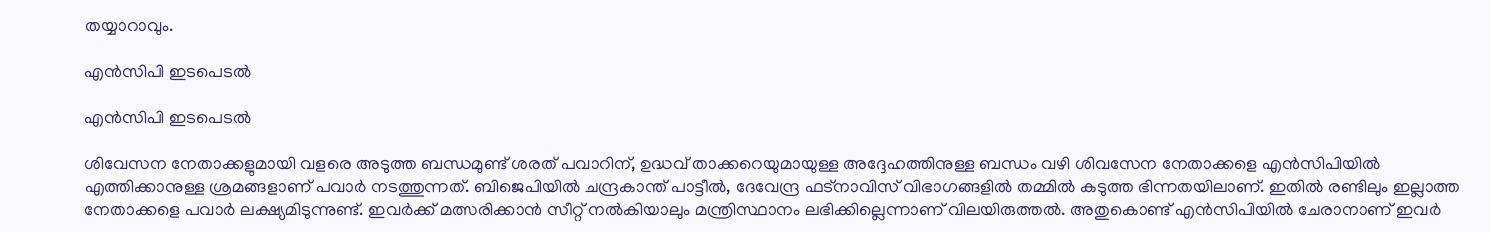തയ്യാറാവും.

എന്‍സിപി ഇടപെടല്‍

എന്‍സിപി ഇടപെടല്‍

ശിവേസന നേതാക്കളുമായി വളരെ അടുത്ത ബന്ധമുണ്ട് ശരത് പവാറിന്, ഉദ്ധവ് താക്കറെയുമായുള്ള അദ്ദേഹത്തിനുള്ള ബന്ധം വഴി ശിവസേന നേതാക്കളെ എന്‍സിപിയില്‍ എത്തിക്കാനുള്ള ശ്രമങ്ങളാണ് പവാര്‍ നടത്തുന്നത്. ബിജെപിയില്‍ ചന്ദ്രകാന്ത് പാട്ടീല്‍, ദേവേന്ദ്ര ഫട്‌നാവിസ് വിഭാഗങ്ങളില്‍ തമ്മില്‍ കടുത്ത ഭിന്നതയിലാണ്. ഇതില്‍ രണ്ടിലും ഇല്ലാത്ത നേതാക്കളെ പവാര്‍ ലക്ഷ്യമിടുന്നുണ്ട്. ഇവര്‍ക്ക് മത്സരിക്കാന്‍ സീറ്റ് നല്‍കിയാലും മന്ത്രിസ്ഥാനം ലഭിക്കില്ലെന്നാണ് വിലയിരുത്തല്‍. അതുകൊണ്ട് എന്‍സിപിയില്‍ ചേരാനാണ് ഇവര്‍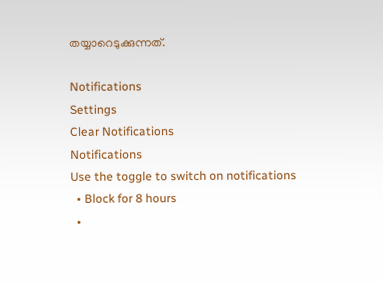തയ്യാറെടുക്കുന്നത്.

Notifications
Settings
Clear Notifications
Notifications
Use the toggle to switch on notifications
  • Block for 8 hours
  •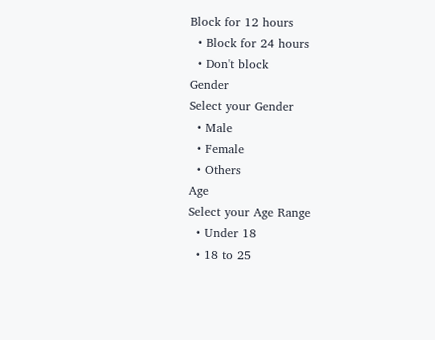Block for 12 hours
  • Block for 24 hours
  • Don't block
Gender
Select your Gender
  • Male
  • Female
  • Others
Age
Select your Age Range
  • Under 18
  • 18 to 25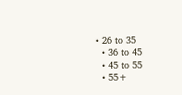• 26 to 35
  • 36 to 45
  • 45 to 55
  • 55+